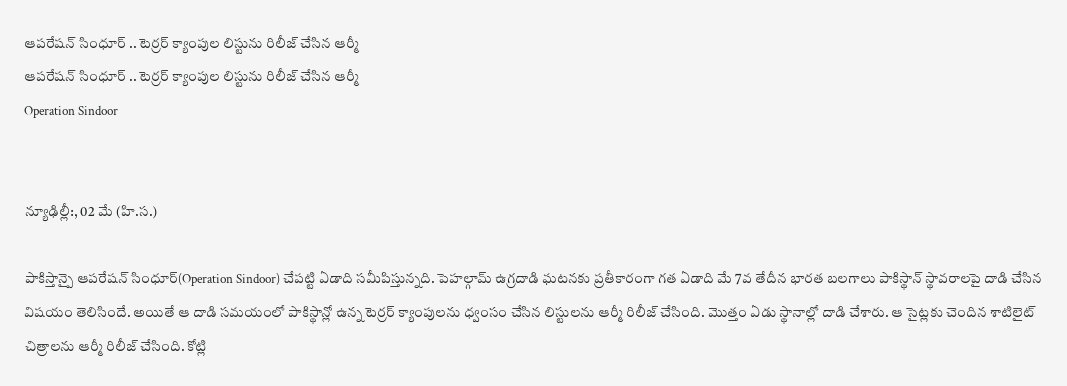ఆపరేషన్ సింధూర్ .. టెర్రర్ క్యాంపుల లిస్టును రిలీజ్ చేసిన ఆర్మీ
ఆపరేషన్ సింధూర్ .. టెర్రర్ క్యాంపుల లిస్టును రిలీజ్ చేసిన ఆర్మీ
Operation Sindoor


న్యూఢిల్లీ:, 02 మే (హి.స.)

పాకిస్తాన్పై ఆపరేషన్ సింధూర్(Operation Sindoor) చేపట్టి ఏడాది సమీపిస్తున్నది. పెహల్గామ్ ఉగ్రదాడి ఘటనకు ప్రతీకారంగా గత ఏడాది మే 7వ తేదీన భారత బలగాలు పాకిస్థాన్ స్థావరాలపై దాడి చేసిన విషయం తెలిసిందే. అయితే ఆ దాడి సమయంలో పాకిస్థాన్లో ఉన్న టెర్రర్ క్యాంపులను ధ్వంసం చేసిన లిస్టులను ఆర్మీ రిలీజ్ చేసింది. మొత్తం ఏడు స్థానాల్లో దాడి చేశారు. ఆ సైట్లకు చెందిన శాటిలైట్ చిత్రాలను ఆర్మీ రిలీజ్ చేసింది. కోట్లి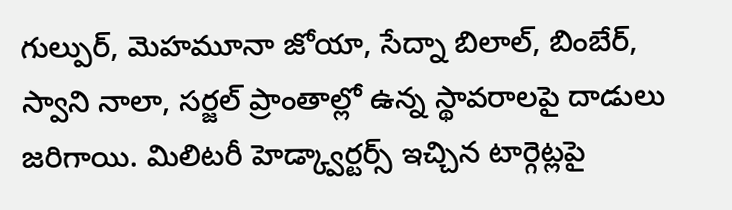గుల్పుర్, మెహమూనా జోయా, సేద్నా బిలాల్, బింబేర్, స్వాని నాలా, సర్జల్ ప్రాంతాల్లో ఉన్న స్థావరాలపై దాడులు జరిగాయి. మిలిటరీ హెడ్క్వార్టర్స్ ఇచ్చిన టార్గెట్లపై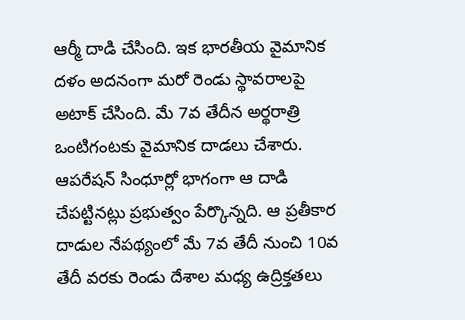ఆర్మీ దాడి చేసింది. ఇక భారతీయ వైమానిక దళం అదనంగా మరో రెండు స్థావరాలపై అటాక్ చేసింది. మే 7వ తేదీన అర్థరాత్రి ఒంటిగంటకు వైమానిక దాడలు చేశారు. ఆపరేషన్ సింధూర్లో భాగంగా ఆ దాడి చేపట్టినట్లు ప్రభుత్వం పేర్కొన్నది. ఆ ప్రతీకార దాడుల నేపథ్యంలో మే 7వ తేదీ నుంచి 10వ తేదీ వరకు రెండు దేశాల మధ్య ఉద్రిక్తతలు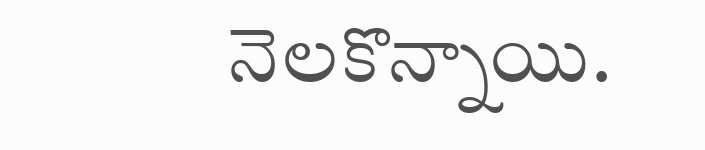నెలకొన్నాయి.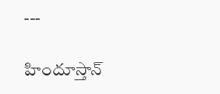---

హిందూస్తాన్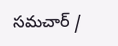సమచార్ /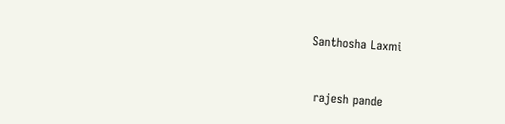Santhosha Laxmi


 rajesh pande